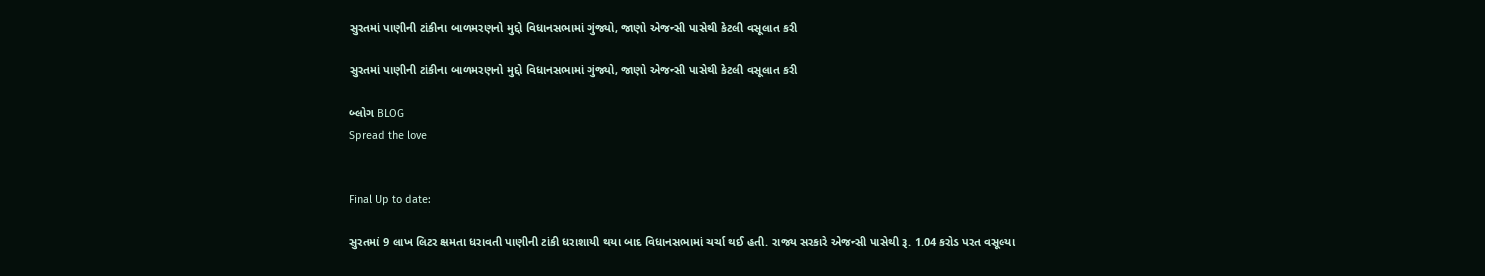સુરતમાં પાણીની ટાંકીના બાળમરણનો મુદ્દો વિધાનસભામાં ગુંજ્યો, જાણો એજન્સી પાસેથી કેટલી વસૂલાત કરી

સુરતમાં પાણીની ટાંકીના બાળમરણનો મુદ્દો વિધાનસભામાં ગુંજ્યો, જાણો એજન્સી પાસેથી કેટલી વસૂલાત કરી

બ્લોગ BLOG
Spread the love


Final Up to date:

સુરતમાં 9 લાખ લિટર ક્ષમતા ધરાવતી પાણીની ટાંકી ધરાશાયી થયા બાદ વિધાનસભામાં ચર્ચા થઈ હતી. રાજ્ય સરકારે એજન્સી પાસેથી રૂ. 1.04 કરોડ પરત વસૂલ્યા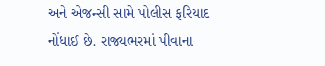અને એજન્સી સામે પોલીસ ફરિયાદ નોંધાઈ છે. રાજ્યભરમાં પીવાના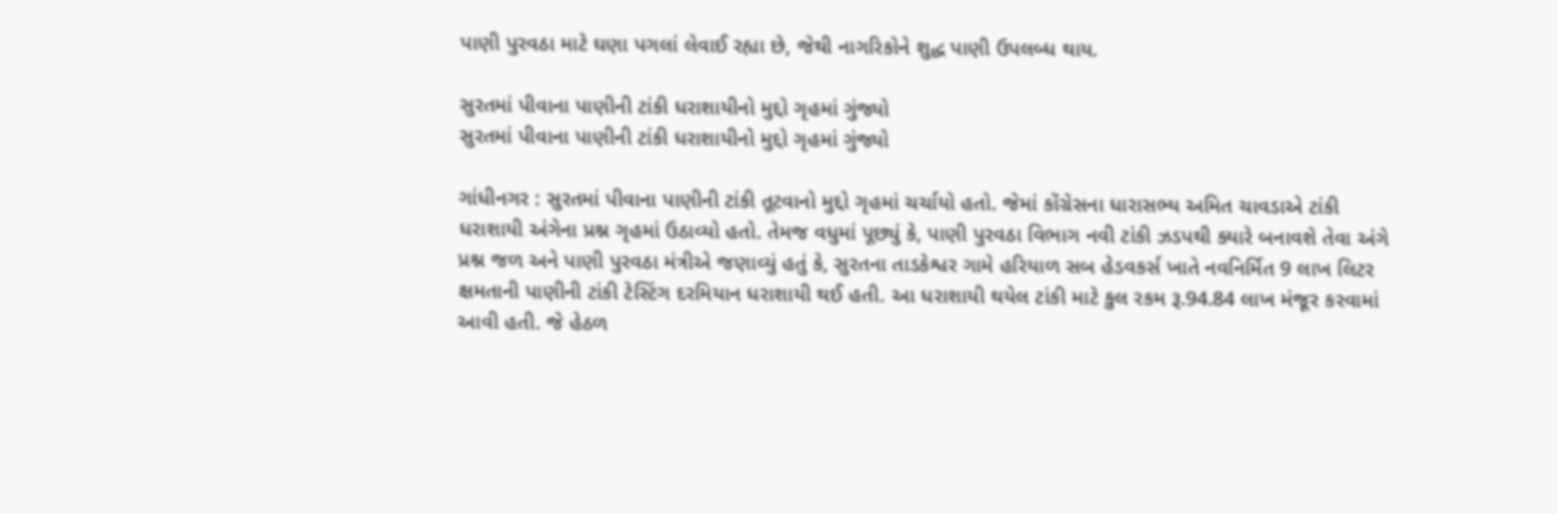પાણી પુરવઠા માટે ઘણા પગલાં લેવાઈ રહ્યા છે, જેથી નાગરિકોને શુદ્ધ પાણી ઉપલબ્ધ થાય.

સુરતમાં પીવાના પાણીની ટાંકી ધરાશાયીનો મુદ્દો ગૃહમાં ગુંજ્યો
સુરતમાં પીવાના પાણીની ટાંકી ધરાશાયીનો મુદ્દો ગૃહમાં ગુંજ્યો

ગાંધીનગર : સુરતમાં પીવાના પાણીની ટાંકી તૂટવાનો મુદ્દો ગૃહમાં ચર્ચાયો હતો. જેમાં કોંગ્રેસના ધારાસભ્ય અમિત ચાવડાએ ટાંકી ધરાશાયી અંગેના પ્રશ્ન ગૃહમાં ઉઠાવ્યો હતો. તેમજ વધુમાં પૂછ્યું કે, પાણી પુરવઠા વિભાગ નવી ટાંકી ઝડપથી ક્યારે બનાવશે તેવા અંગે પ્રશ્ન જળ અને પાણી પુરવઠા મંત્રીએ જણાવ્યું હતું કે, સુરતના તાડકેશ્વર ગામે હરિયાળ સબ હેડવકર્સ ખાતે નવનિર્મિત 9 લાખ લિટર ક્ષમતાની પાણીની ટાંકી ટેસ્ટિંગ દરમિયાન ધરાશાયી થઈ હતી. આ ધરાશાયી થયેલ ટાંકી માટે કુલ રકમ રૂ.94.84 લાખ મંજૂર કરવામાં આવી હતી. જે હેઠળ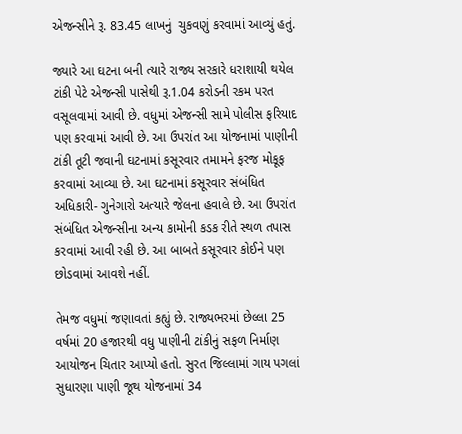એજન્સીને રૂ. 83.45 લાખનું  ચુકવણું કરવામાં આવ્યું હતું.

જ્યારે આ ઘટના બની ત્યારે રાજ્ય સરકારે ધરાશાયી થયેલ ટાંકી પેટે એજન્સી પાસેથી રૂ.1.04 કરોડની રકમ પરત વસૂલવામાં આવી છે. વધુમાં એજન્સી સામે પોલીસ ફરિયાદ પણ કરવામાં આવી છે. આ ઉપરાંત આ યોજનામાં પાણીની ટાંકી તૂટી જવાની ઘટનામાં કસૂરવાર તમામને ફરજ મોકૂફ કરવામાં આવ્યા છે. આ ઘટનામાં કસૂરવાર સંબંધિત અધિકારી- ગુનેગારો અત્યારે જેલના હવાલે છે. આ ઉપરાંત સંબંધિત એજન્સીના અન્ય કામોની કડક રીતે સ્થળ તપાસ કરવામાં આવી રહી છે. આ બાબતે કસૂરવાર કોઈને પણ છોડવામાં આવશે નહીં.

તેમજ વધુમાં જણાવતાં કહ્યું છે. રાજ્યભરમાં છેલ્લા 25 વર્ષમાં 20 હજારથી વધુ પાણીની ટાંકીનું સફળ નિર્માણ આયોજન ચિતાર આપ્યો હતો. સુરત જિલ્લામાં ગાય પગલાં સુધારણા પાણી જૂથ યોજનામાં 34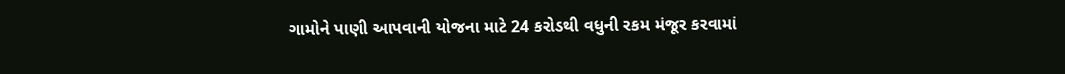ગામોને પાણી આપવાની યોજના માટે 24 કરોડથી વધુની રકમ મંજૂર કરવામાં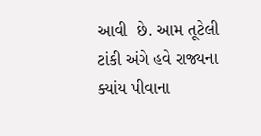આવી  છે. આમ તૂટેલી ટાંકી અંગે હવે રાજ્યના  ક્યાંય પીવાના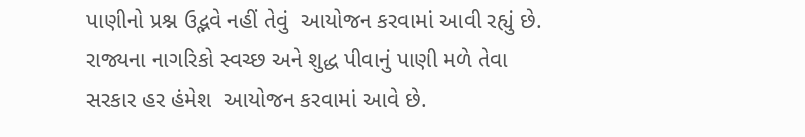પાણીનો પ્રશ્ન ઉદ્ભવે નહીં તેવું  આયોજન કરવામાં આવી રહ્યું છે. રાજ્યના નાગરિકો સ્વચ્છ અને શુદ્ધ પીવાનું પાણી મળે તેવા સરકાર હર હંમેશ  આયોજન કરવામાં આવે છે.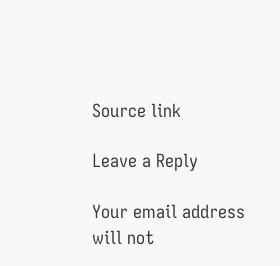Source link

Leave a Reply

Your email address will not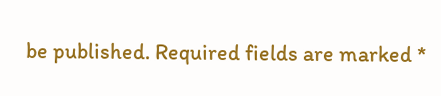be published. Required fields are marked *